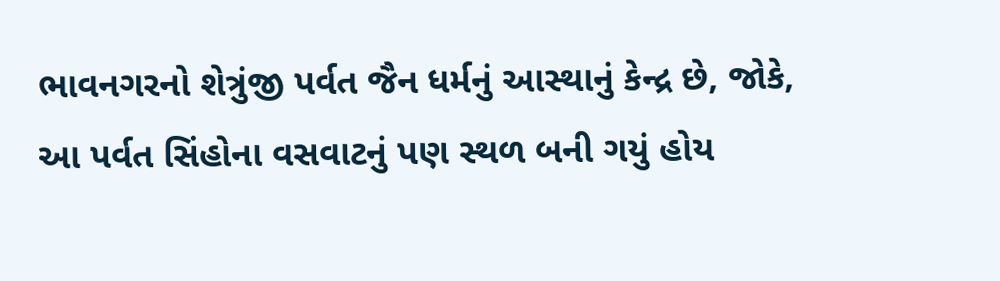ભાવનગરનો શેત્રુંજી પર્વત જૈન ધર્મનું આસ્થાનું કેન્દ્ર છે, જોકે, આ પર્વત સિંહોના વસવાટનું પણ સ્થળ બની ગયું હોય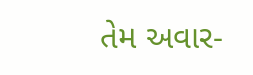તેમ અવાર-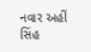નવાર અહીં સિંહ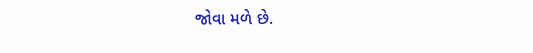જોવા મળે છે.